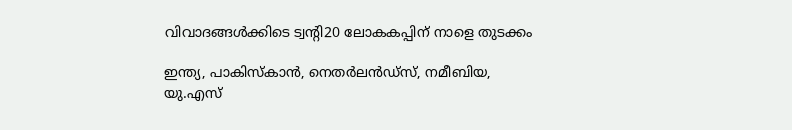വിവാദങ്ങള്‍ക്കിടെ ട്വന്റി20 ലോകകപ്പിന് നാളെ തുടക്കം

ഇന്ത്യ, പാകിസ്‌കാന്‍, നെതര്‍ലന്‍ഡ്‌സ്, നമീബിയ, യു.എസ്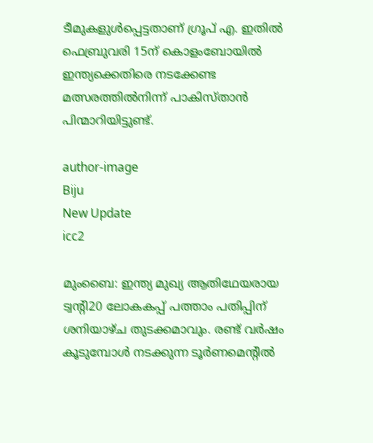ടീമുകളുള്‍പ്പെട്ടതാണ് ഗ്രൂപ് എ. ഇതില്‍ ഫെബ്രുവരി 15ന് കൊളംബോയില്‍ ഇന്ത്യക്കെതിരെ നടക്കേണ്ട മത്സരത്തില്‍നിന്ന് പാകിസ്താന്‍ പിന്മാറിയിട്ടുണ്ട്.

author-image
Biju
New Update
icc2

മുംബൈ: ഇന്ത്യ മുഖ്യ ആതിഥേയരായ ട്വന്റി20 ലോകകപ്പ് പത്താം പതിപ്പിന് ശനിയാഴ്ച തുടക്കമാവും. രണ്ട് വര്‍ഷം കൂടുമ്പോള്‍ നടക്കുന്ന ടൂര്‍ണമെന്റില്‍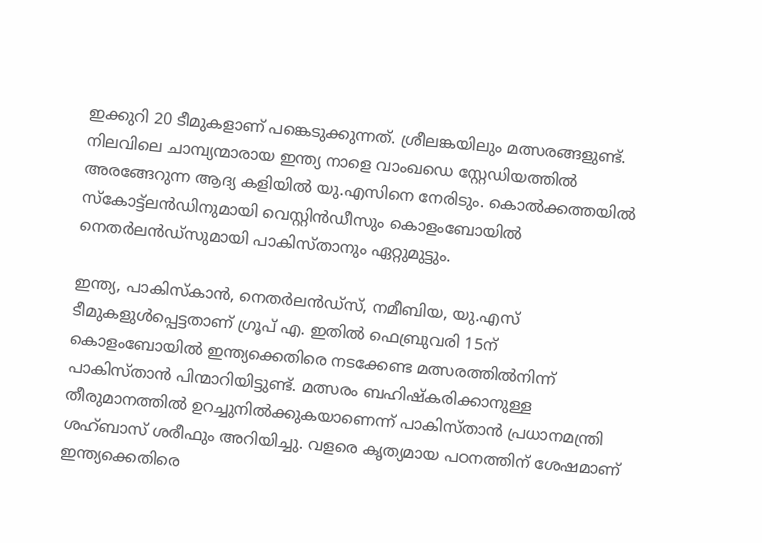ഇക്കുറി 20 ടീമുകളാണ് പങ്കെടുക്കുന്നത്. ശ്രീലങ്കയിലും മത്സരങ്ങളുണ്ട്. നിലവിലെ ചാമ്പ്യന്മാരായ ഇന്ത്യ നാളെ വാംഖഡെ സ്റ്റേഡിയത്തില്‍ അരങ്ങേറുന്ന ആദ്യ കളിയില്‍ യു.എസിനെ നേരിടും. കൊല്‍ക്കത്തയില്‍ സ്‌കോട്ട്‌ലന്‍ഡിനുമായി വെസ്റ്റിന്‍ഡീസും കൊളംബോയില്‍ നെതര്‍ലന്‍ഡ്‌സുമായി പാകിസ്താനും ഏറ്റുമുട്ടും.

ഇന്ത്യ, പാകിസ്‌കാന്‍, നെതര്‍ലന്‍ഡ്‌സ്, നമീബിയ, യു.എസ് ടീമുകളുള്‍പ്പെട്ടതാണ് ഗ്രൂപ് എ. ഇതില്‍ ഫെബ്രുവരി 15ന് കൊളംബോയില്‍ ഇന്ത്യക്കെതിരെ നടക്കേണ്ട മത്സരത്തില്‍നിന്ന് പാകിസ്താന്‍ പിന്മാറിയിട്ടുണ്ട്. മത്സരം ബഹിഷ്‌കരിക്കാനുള്ള തീരുമാനത്തില്‍ ഉറച്ചുനില്‍ക്കുകയാണെന്ന് പാകിസ്താന്‍ പ്രധാനമന്ത്രി ശഹ്ബാസ് ശരീഫും അറിയിച്ചു. വളരെ കൃത്യമായ പഠനത്തിന് ശേഷമാണ് ഇന്ത്യക്കെതിരെ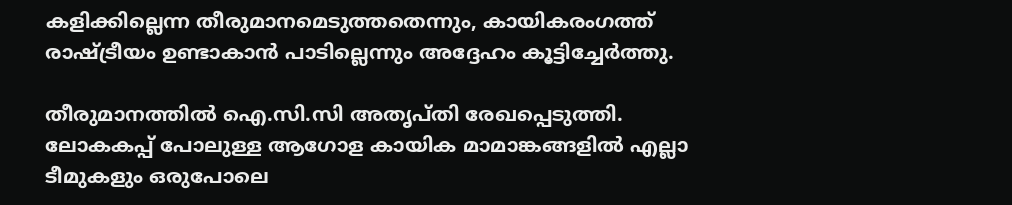കളിക്കില്ലെന്ന തീരുമാനമെടുത്തതെന്നും, കായികരംഗത്ത് രാഷ്ട്രീയം ഉണ്ടാകാന്‍ പാടില്ലെന്നും അദ്ദേഹം കൂട്ടിച്ചേര്‍ത്തു.

തീരുമാനത്തില്‍ ഐ.സി.സി അതൃപ്തി രേഖപ്പെടുത്തി. ലോകകപ്പ് പോലുള്ള ആഗോള കായിക മാമാങ്കങ്ങളില്‍ എല്ലാ ടീമുകളും ഒരുപോലെ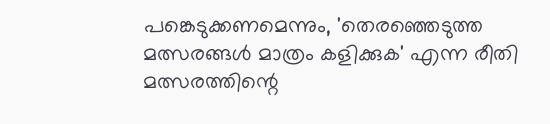പങ്കെടുക്കണമെന്നും, 'തെരഞ്ഞെടുത്ത മത്സരങ്ങള്‍ മാത്രം കളിക്കുക' എന്ന രീതി മത്സരത്തിന്റെ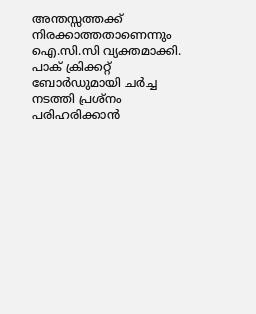അന്തസ്സത്തക്ക് നിരക്കാത്തതാണെന്നും ഐ.സി.സി വ്യക്തമാക്കി. പാക് ക്രിക്കറ്റ് ബോര്‍ഡുമായി ചര്‍ച്ച നടത്തി പ്രശ്‌നം പരിഹരിക്കാന്‍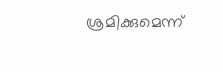ശ്രമിക്കുമെന്ന്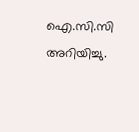ഐ.സി.സി അറിയിച്ചു.